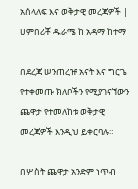አሰላለፍ እና ወቅታዊ መረጃዎች | ሀምበሪቾ ዱራሜ ከ አዳማ ከተማ

በደረጃ ሠንጠረዡ አናት እና ግርጌ የተቀመጡ ክለቦችን የሚያገናኘውን ጨዋታ የተመለከቱ ወቅታዊ መረጃዎች እንዲህ ይቀርባሉ።

በሦስት ጨዋታ አንድም ነጥብ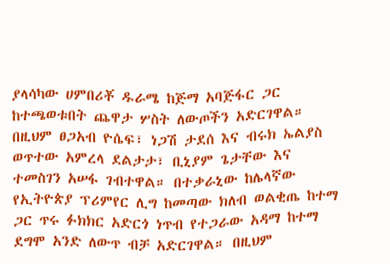ያላሳካው ሀምበሪቾ ዱራሜ ከጅማ አባጅፋር ጋር ከተጫወቱበት ጨዋታ ሦስት ለውጦችን አድርገዋል። በዚህም ፀጋአብ ዮሴፍ፣ ነጋሽ ታደሰ እና ብሩክ ኤልያስ ወጥተው አምረላ ደልታታ፣ ቢኒያም ጌታቸው እና ተመስገን አሠፋ ገብተዋል። በተቃራኒው ከሌላኛው የኢትዮጵያ ፕሪምየር ሊግ ከመጣው ክለብ ወልቂጤ ከተማ ጋር ጥሩ ፉክክር አድርጎ ነጥብ የተጋራው አዳማ ከተማ ደግሞ አንድ ለውጥ ብቻ አድርገዋል። በዚህም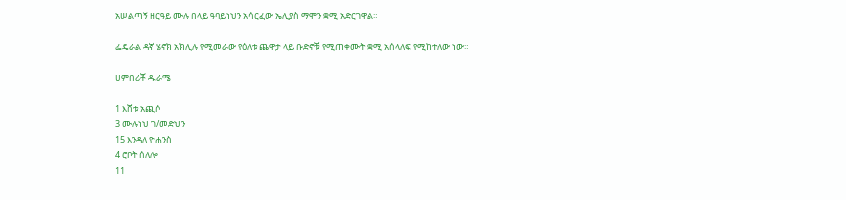አሠልጣኝ ዘርዓይ ሙሉ በላይ ዓባይነህን አሳርፈው ኤሊያስ ማሞን ቋሚ አድርገዋል።

ፌዴራል ዳኛ ሄኖክ አክሊሉ የሚመራው የዕለቱ ጨዋታ ላይ ቡድኖቹ የሚጠቀሙት ቋሚ አሰላለፍ የሚከተለው ነው።

ሀምበሪቾ ዱራሜ

1 እሸቱ አጪሶ
3 ሙሉነህ ገ/መድህን
15 እንዳለ ዮሐንስ
4 ሮቦት ሰለሎ
11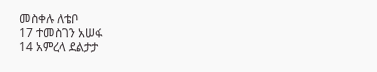መስቀሉ ለቴቦ
17 ተመስገን አሠፋ
14 አምረላ ደልታታ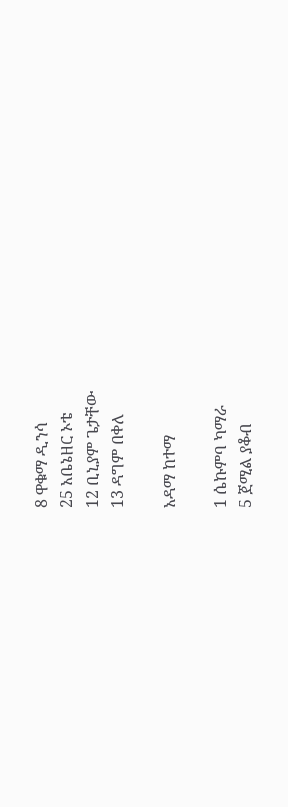8 ዋቁማ ዲንሳ
25 አቤኔዘር ኦቴ
12 ቢኒያም ጌታቸው
13 ዳግም በቀለ

አዳማ ከተማ

1 ሴኩምባ ካማራ
5 ጀሚል ያቆብ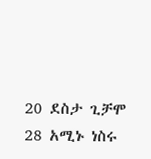20 ደስታ ጊቻሞ
28 አሚኑ ነስሩ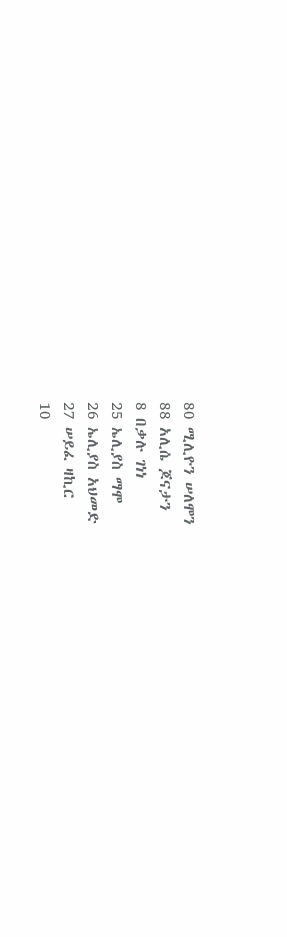80 ሚሊዮን ሠለሞን
88 አሊሴ ጆናታን
8 በቃሉ ገነነ
25 ኤሊያስ ማሞ
26 ኤሊያስ አህመድ
27 ሠይፈ ዛኪር
10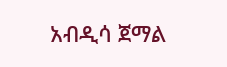አብዲሳ ጀማል